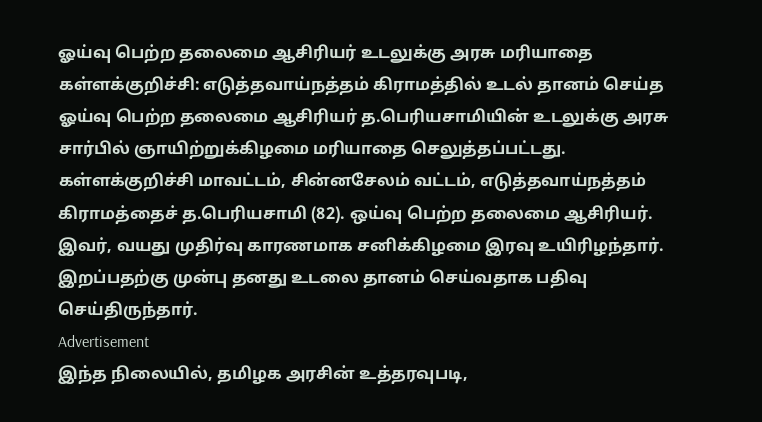ஓய்வு பெற்ற தலைமை ஆசிரியர் உடலுக்கு அரசு மரியாதை
கள்ளக்குறிச்சி: எடுத்தவாய்நத்தம் கிராமத்தில் உடல் தானம் செய்த ஓய்வு பெற்ற தலைமை ஆசிரியர் த.பெரியசாமியின் உடலுக்கு அரசு சார்பில் ஞாயிற்றுக்கிழமை மரியாதை செலுத்தப்பட்டது.
கள்ளக்குறிச்சி மாவட்டம், சின்னசேலம் வட்டம், எடுத்தவாய்நத்தம் கிராமத்தைச் த.பெரியசாமி (82). ஒய்வு பெற்ற தலைமை ஆசிரியர்.
இவர், வயது முதிர்வு காரணமாக சனிக்கிழமை இரவு உயிரிழந்தார். இறப்பதற்கு முன்பு தனது உடலை தானம் செய்வதாக பதிவு செய்திருந்தார்.
Advertisement
இந்த நிலையில், தமிழக அரசின் உத்தரவுபடி,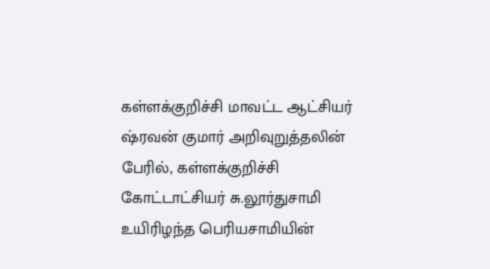கள்ளக்குறிச்சி மாவட்ட ஆட்சியர் ஷ்ரவன் குமார் அறிவுறுத்தலின் பேரில், கள்ளக்குறிச்சி கோட்டாட்சியர் சு.லூர்துசாமி உயிரிழந்த பெரியசாமியின்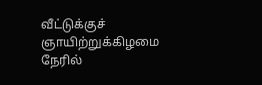வீட்டுக்குச் ஞாயிற்றுக்கிழமை நேரில்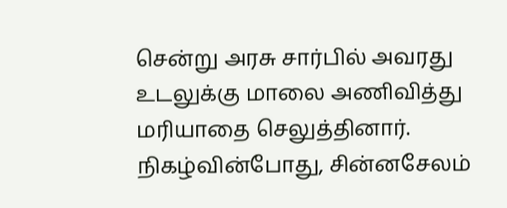சென்று அரசு சார்பில் அவரது உடலுக்கு மாலை அணிவித்து மரியாதை செலுத்தினார்.
நிகழ்வின்போது, சின்னசேலம்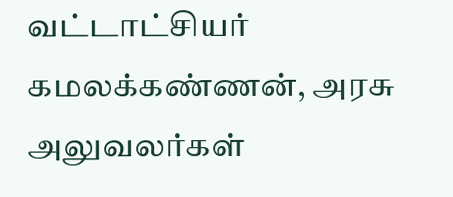வட்டாட்சியர் கமலக்கண்ணன், அரசு அலுவலர்கள்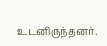உடனிருந்தனர்.